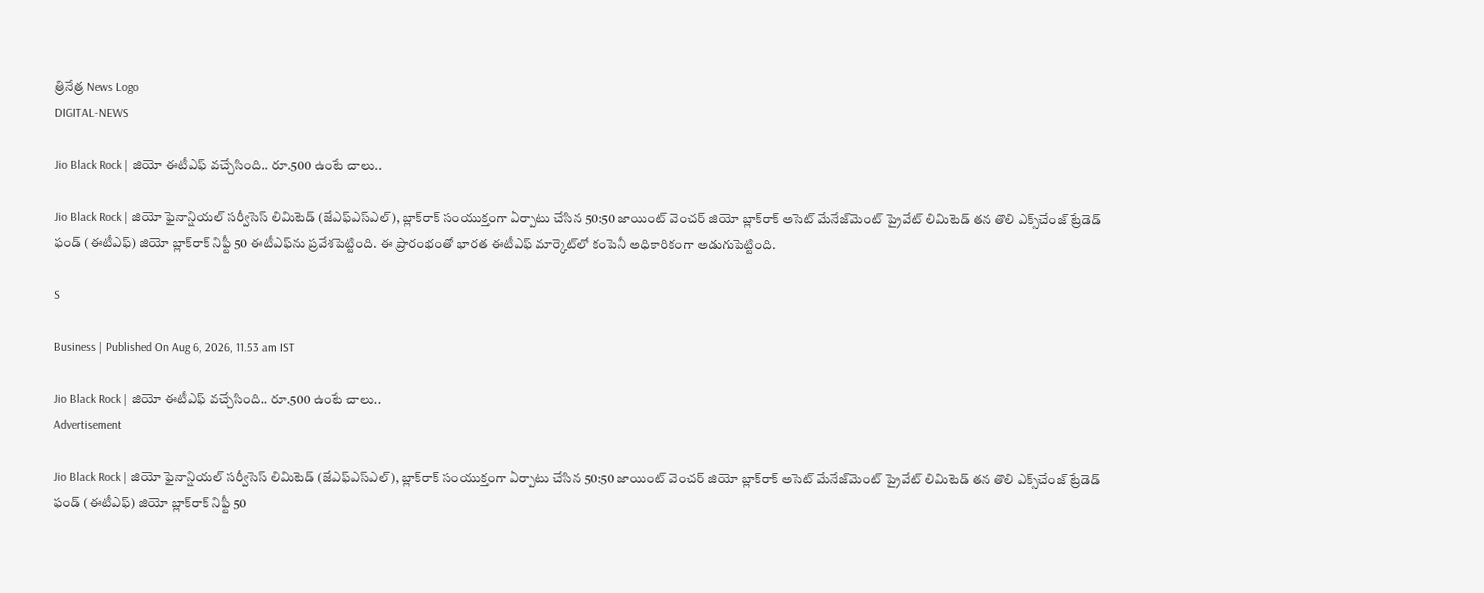త్రినేత్ర News Logo
DIGITAL-NEWS

Jio Black Rock | జియో ఈటీఎఫ్ వ‌చ్చేసింది.. రూ.500 ఉంటే చాలు..

Jio Black Rock | జియో ఫైనాన్షియల్ సర్వీసెస్ లిమిటెడ్ (జేఎఫ్‌ఎస్‌ఎల్), బ్లాక్‌రాక్ సంయుక్తంగా ఏర్పాటు చేసిన 50:50 జాయింట్ వెంచర్ జియో బ్లాక్‌రాక్ అసెట్ మేనేజ్‌మెంట్ ప్రైవేట్ లిమిటెడ్ తన తొలి ఎక్స్‌చేంజ్ ట్రేడెడ్ ఫండ్ (ఈటీఎఫ్) జియో బ్లాక్‌రాక్ నిఫ్టీ 50 ఈటీఎఫ్‌ను ప్రవేశ‌పెట్టింది. ఈ ప్రారంభంతో భారత ఈటీఎఫ్ మార్కెట్‌లో కంపెనీ అధికారికంగా అడుగుపెట్టింది.

S

Business | Published On Aug 6, 2026, 11.53 am IST

Jio Black Rock | జియో ఈటీఎఫ్ వ‌చ్చేసింది.. రూ.500 ఉంటే చాలు..
Advertisement

Jio Black Rock | జియో ఫైనాన్షియల్ సర్వీసెస్ లిమిటెడ్ (జేఎఫ్‌ఎస్‌ఎల్), బ్లాక్‌రాక్ సంయుక్తంగా ఏర్పాటు చేసిన 50:50 జాయింట్ వెంచర్ జియో బ్లాక్‌రాక్ అసెట్ మేనేజ్‌మెంట్ ప్రైవేట్ లిమిటెడ్ తన తొలి ఎక్స్‌చేంజ్ ట్రేడెడ్ ఫండ్ (ఈటీఎఫ్) జియో బ్లాక్‌రాక్ నిఫ్టీ 50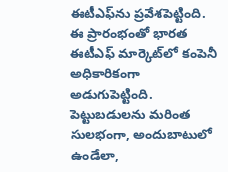ఈటీఎఫ్‌ను ప్రవేశ‌పెట్టింది. ఈ ప్రారంభంతో భారత ఈటీఎఫ్ మార్కెట్‌లో కంపెనీ అధికారికంగా అడుగుపెట్టింది. పెట్టుబడులను మరింత సులభంగా, అందుబాటులో ఉండేలా,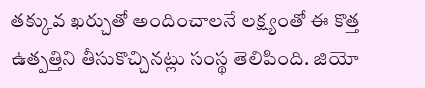తక్కువ ఖర్చుతో అందించాలనే లక్ష్యంతో ఈ కొత్త ఉత్పత్తిని తీసుకొచ్చినట్లు సంస్థ తెలిపింది. జియో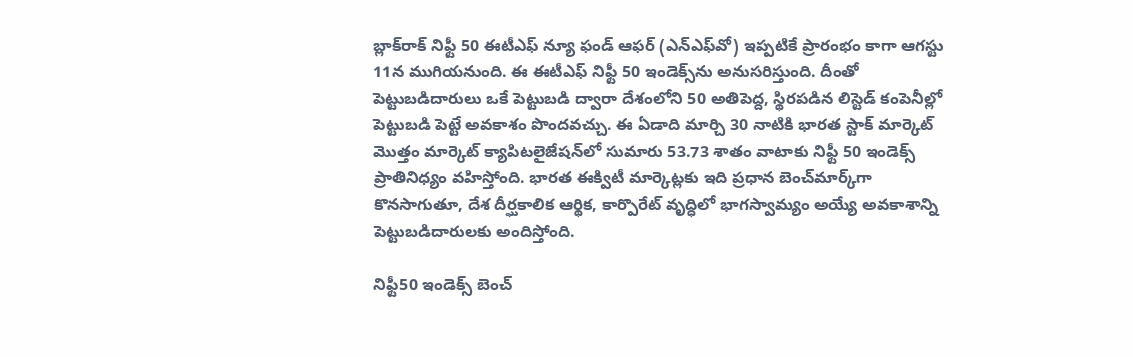బ్లాక్‌రాక్ నిఫ్టీ 50 ఈటీఎఫ్ న్యూ ఫండ్ ఆఫర్ (ఎన్‌ఎఫ్‌వో) ఇప్ప‌టికే ప్రారంభం కాగా ఆగస్టు 11న ముగియనుంది. ఈ ఈటీఎఫ్ నిఫ్టీ 50 ఇండెక్స్‌ను అనుసరిస్తుంది. దీంతో పెట్టుబడిదారులు ఒకే పెట్టుబడి ద్వారా దేశంలోని 50 అతిపెద్ద, స్థిరపడిన లిస్టెడ్ కంపెనీల్లో పెట్టుబడి పెట్టే అవకాశం పొంద‌వ‌చ్చు. ఈ ఏడాది మార్చి 30 నాటికి భారత స్టాక్ మార్కెట్ మొత్తం మార్కెట్ క్యాపిటలైజేషన్‌లో సుమారు 53.73 శాతం వాటాకు నిఫ్టీ 50 ఇండెక్స్ ప్రాతినిధ్యం వహిస్తోంది. భారత ఈక్విటీ మార్కెట్లకు ఇది ప్రధాన బెంచ్‌మార్క్‌గా కొనసాగుతూ, దేశ దీర్ఘకాలిక ఆర్థిక, కార్పొరేట్ వృద్ధిలో భాగస్వామ్యం అయ్యే అవకాశాన్ని పెట్టుబడిదారులకు అందిస్తోంది.

నిఫ్టీ50 ఇండెక్స్ బెంచ్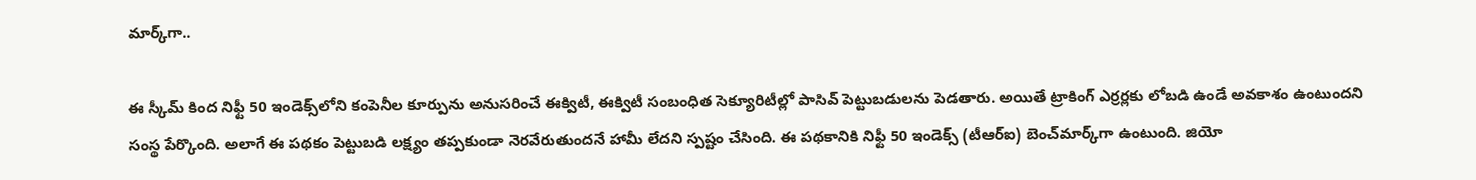మార్క్‌గా..

ఈ స్కీమ్ కింద నిఫ్టీ 50 ఇండెక్స్‌లోని కంపెనీల కూర్పును అనుసరించే ఈక్విటీ, ఈక్విటీ సంబంధిత సెక్యూరిటీల్లో పాసివ్ పెట్టుబడుల‌ను పెడతారు. అయితే ట్రాకింగ్ ఎర్ర‌ర్లకు లోబడి ఉండే అవకాశం ఉంటుందని సంస్థ పేర్కొంది. అలాగే ఈ పథకం పెట్టుబడి లక్ష్యం తప్పకుండా నెరవేరుతుందనే హామీ లేదని స్పష్టం చేసింది. ఈ పథకానికి నిఫ్టీ 50 ఇండెక్స్ (టీఆర్‌ఐ) బెంచ్‌మార్క్‌గా ఉంటుంది. జియో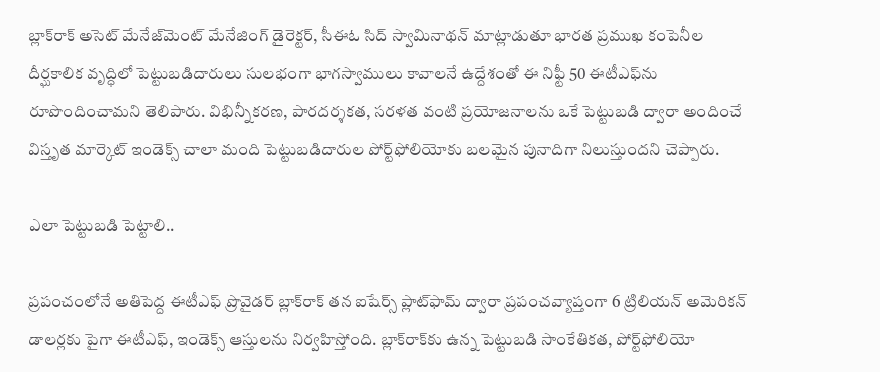బ్లాక్‌రాక్ అసెట్ మేనేజ్‌మెంట్ మేనేజింగ్ డైరెక్టర్, సీఈఓ సిద్‌ స్వామినాథన్ మాట్లాడుతూ భారత ప్రముఖ కంపెనీల దీర్ఘకాలిక వృద్ధిలో పెట్టుబడిదారులు సులభంగా భాగస్వాములు కావాలనే ఉద్దేశంతో ఈ నిఫ్టీ 50 ఈటీఎఫ్‌ను రూపొందించామని తెలిపారు. విభిన్నీకరణ, పారదర్శకత, సరళత వంటి ప్రయోజనాలను ఒకే పెట్టుబడి ద్వారా అందించే విస్తృత మార్కెట్ ఇండెక్స్ చాలా మంది పెట్టుబడిదారుల పోర్ట్‌ఫోలియోకు బలమైన పునాదిగా నిలుస్తుందని చెప్పారు.

ఎలా పెట్టుబ‌డి పెట్టాలి..

ప్రపంచంలోనే అతిపెద్ద ఈటీఎఫ్ ప్రొవైడర్ బ్లాక్‌రాక్ తన ఐషేర్స్ ప్లాట్‌ఫామ్ ద్వారా ప్రపంచవ్యాప్తంగా 6 ట్రిలియన్ అమెరికన్ డాలర్లకు పైగా ఈటీఎఫ్, ఇండెక్స్ ఆస్తులను నిర్వహిస్తోంది. బ్లాక్‌రాక్‌కు ఉన్న పెట్టుబడి సాంకేతికత, పోర్ట్‌ఫోలియో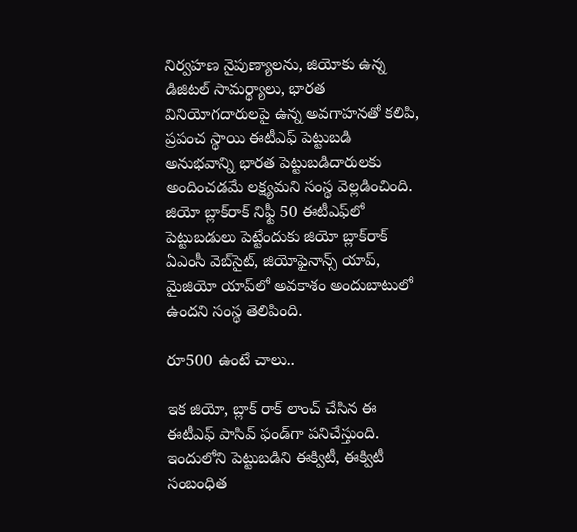నిర్వహణ నైపుణ్యాలను, జియోకు ఉన్న డిజిటల్ సామర్థ్యాలు, భారత వినియోగదారులపై ఉన్న అవగాహనతో కలిపి, ప్రపంచ స్థాయి ఈటీఎఫ్ పెట్టుబడి అనుభవాన్ని భారత పెట్టుబడిదారులకు అందించడమే లక్ష్యమని సంస్థ వెల్లడించింది. జియో బ్లాక్‌రాక్ నిఫ్టీ 50 ఈటీఎఫ్‌లో పెట్టుబడులు పెట్టేందుకు జియో బ్లాక్‌రాక్ ఏఎంసీ వెబ్‌సైట్, జియోఫైనాన్స్ యాప్, మైజియో యాప్‌లో అవకాశం అందుబాటులో ఉందని సంస్థ తెలిపింది.

రూ500 ఉంటే చాలు..

ఇక జియో, బ్లాక్ రాక్ లాంచ్ చేసిన ఈ ఈటీఎఫ్ పాసివ్ ఫండ్‌గా ప‌నిచేస్తుంది. ఇందులోని పెట్టుబ‌డిని ఈక్విటీ, ఈక్విటీ సంబంధిత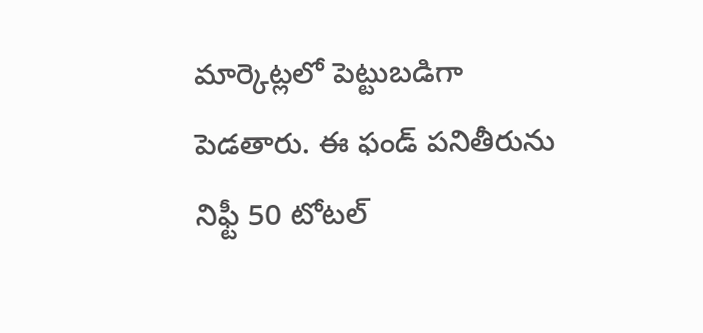మార్కెట్ల‌లో పెట్టుబ‌డిగా పెడ‌తారు. ఈ ఫండ్ ప‌నితీరును నిఫ్టీ 50 టోట‌ల్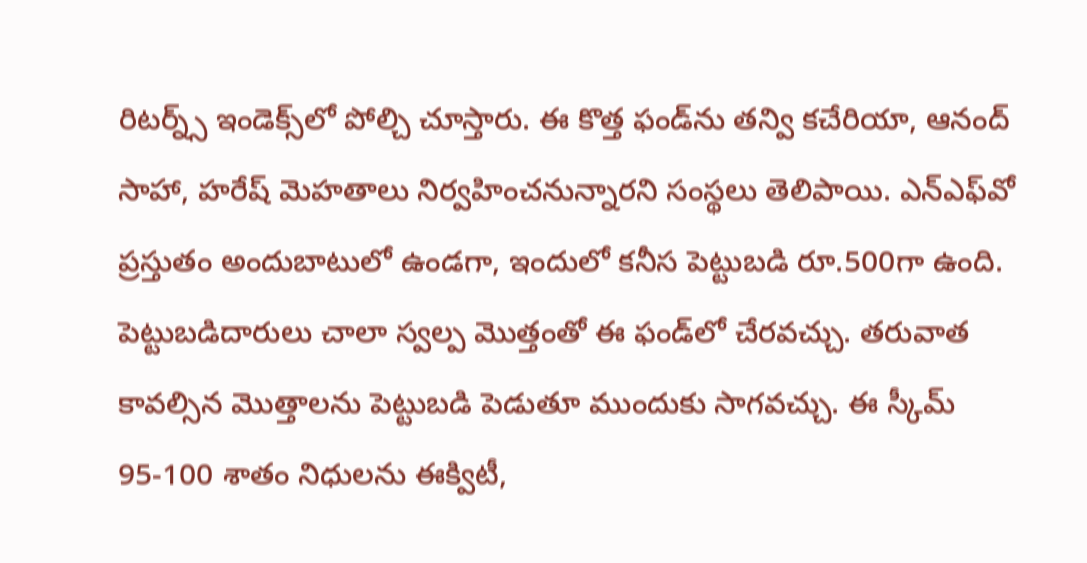రిట‌ర్న్స్ ఇండెక్స్‌లో పోల్చి చూస్తారు. ఈ కొత్త ఫండ్‌ను త‌న్వి క‌చేరియా, ఆనంద్ సాహా, హ‌రేష్ మెహ‌తాలు నిర్వ‌హించ‌నున్నార‌ని సంస్థ‌లు తెలిపాయి. ఎన్ఎఫ్‌వో ప్రస్తుతం అందుబాటులో ఉండ‌గా, ఇందులో క‌నీస పెట్టుబ‌డి రూ.500గా ఉంది. పెట్టుబ‌డిదారులు చాలా స్వ‌ల్ప మొత్తంతో ఈ ఫండ్‌లో చేర‌వ‌చ్చు. త‌రువాత కావ‌ల్సిన మొత్తాల‌ను పెట్టుబ‌డి పెడుతూ ముందుకు సాగ‌వచ్చు. ఈ స్కీమ్ 95-100 శాతం నిధుల‌ను ఈక్విటీ,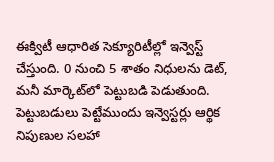ఈక్విటీ ఆధారిత సెక్యూరిటీల్లో ఇన్వెస్ట్ చేస్తుంది. 0 నుంచి 5 శాతం నిధుల‌ను డెట్‌, మ‌నీ మార్కెట్‌లో పెట్టుబ‌డి పెడుతుంది. పెట్టుబ‌డులు పెట్టేముందు ఇన్వెస్ట‌ర్లు ఆర్థిక నిపుణుల స‌ల‌హా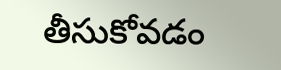తీసుకోవ‌డం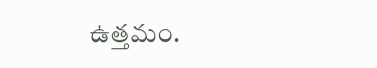ఉత్త‌మం.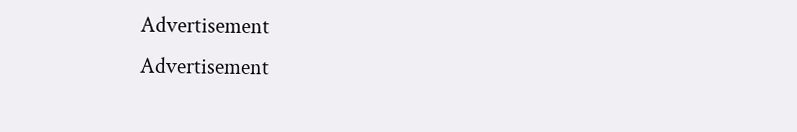Advertisement
Advertisement